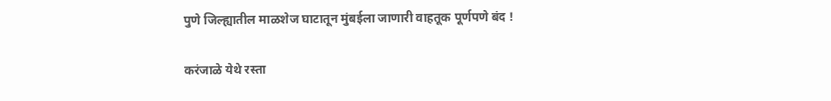पुणे जिल्ह्यातील माळशेज घाटातून मुंबईला जाणारी वाहतूक पूर्णपणे बंद !

करंजाळे येथे रस्ता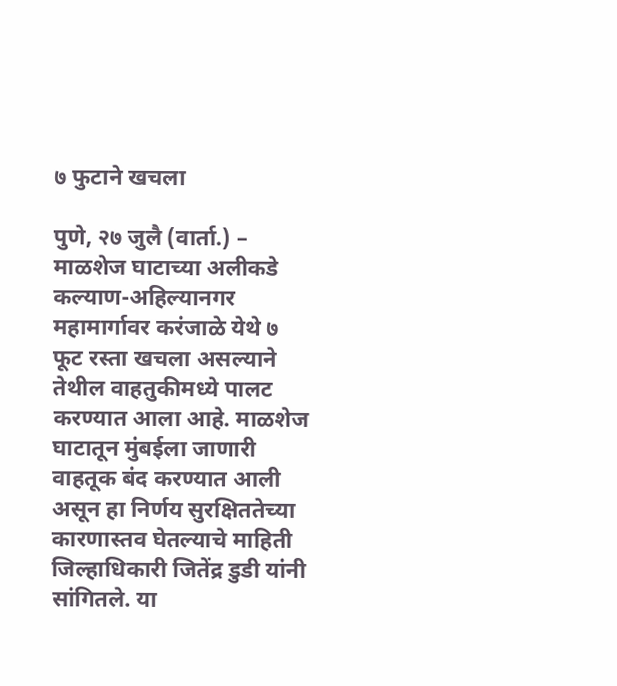७ फुटाने खचला

पुणे, २७ जुलै (वार्ता.) – माळशेज घाटाच्या अलीकडे कल्याण-अहिल्यानगर महामार्गावर करंजाळे येथे ७ फूट रस्ता खचला असल्याने तेथील वाहतुकीमध्ये पालट करण्यात आला आहे. माळशेज घाटातून मुंबईला जाणारी वाहतूक बंद करण्यात आली असून हा निर्णय सुरक्षिततेच्या कारणास्तव घेतल्याचे माहिती जिल्हाधिकारी जितेंद्र डुडी यांनी सांगितले. या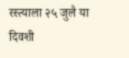रस्त्याला २५ जुलै या दिवशी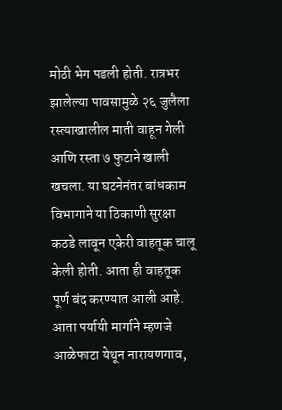मोठी भेग पडली होती. रात्रभर झालेल्या पावसामुळे २६ जुलैला रस्त्याखालील माती वाहून गेली आणि रस्ता ७ फुटाने खाली खचला. या घटनेनंतर बांधकाम विभागाने या ठिकाणी सुरक्षा कठडे लावून एकेरी वाहतूक चालू केली होती. आता ही वाहतूक पूर्ण बंद करण्यात आली आहे. आता पर्यायी मार्गाने म्हणजे आळेफाटा येथून नारायणगाव,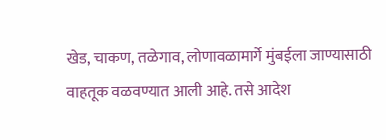खेड, चाकण, तळेगाव, लोणावळामार्गे मुंबईला जाण्यासाठी वाहतूक वळवण्यात आली आहे. तसे आदेश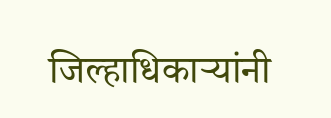जिल्हाधिकार्‍यांनी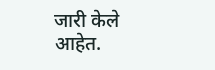जारी केले आहेत.